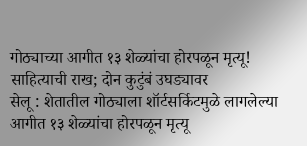गोठ्याच्या आगीत १३ शेळ्यांचा होरपळून मृत्यू! साहित्याची राख; दोन कुटुंबं उघड्यावर
सेलू : शेतातील गोठ्याला शॉर्टसर्किटमुळे लागलेल्या आगीत १३ शेळ्यांचा होरपळून मृत्यू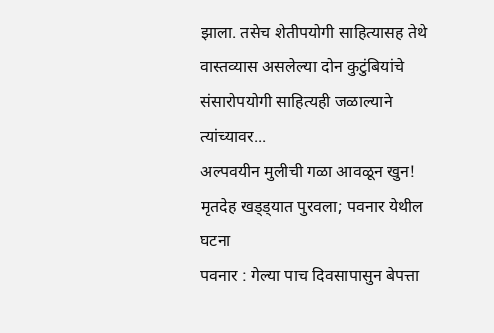झाला. तसेच शेतीपयोगी साहित्यासह तेथे वास्तव्यास असलेल्या दोन कुटुंबियांचे संसारोपयोगी साहित्यही जळाल्याने त्यांच्यावर...
अल्पवयीन मुलीची गळा आवळून खुन! मृतदेह खड्ड्यात पुरवला; पवनार येथील घटना
पवनार : गेल्या पाच दिवसापासुन बेपत्ता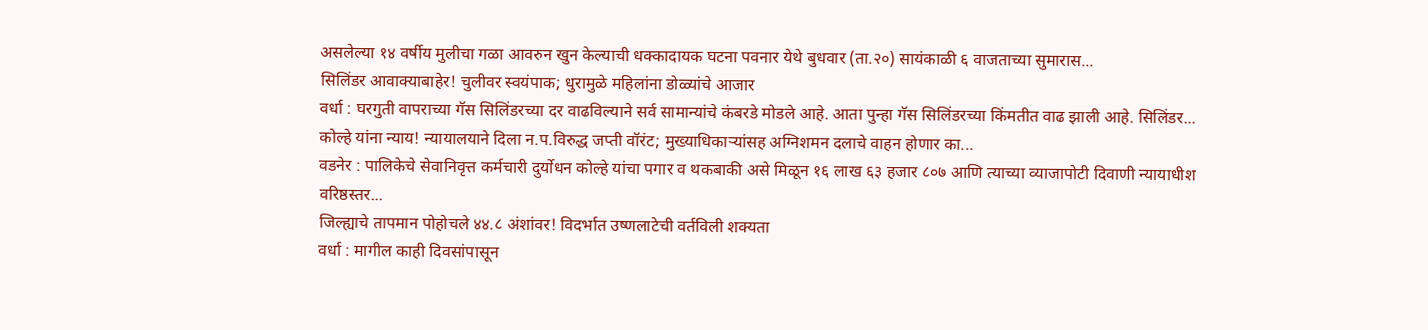असलेल्या १४ वर्षीय मुलीचा गळा आवरुन खुन केल्याची धक्कादायक घटना पवनार येथे बुधवार (ता.२०) सायंकाळी ६ वाजताच्या सुमारास...
सिलिंडर आवाक्याबाहेर! चुलीवर स्वयंपाक; धुरामुळे महिलांना डोळ्यांचे आजार
वर्धा : घरगुती वापराच्या गॅस सिलिंडरच्या दर वाढविल्याने सर्व सामान्यांचे कंबरडे मोडले आहे. आता पुन्हा गॅस सिलिंडरच्या किंमतीत वाढ झाली आहे. सिलिंडर...
कोल्हे यांना न्याय! न्यायालयाने दिला न.प.विरुद्ध जप्ती वॉरंट; मुख्याधिकाऱ्यांसह अग्निशमन दलाचे वाहन होणार का...
वडनेर : पालिकेचे सेवानिवृत्त कर्मचारी दुर्योधन कोल्हे यांचा पगार व थकबाकी असे मिळून १६ लाख ६३ हजार ८०७ आणि त्याच्या व्याजापोटी दिवाणी न्यायाधीश वरिष्ठस्तर...
जिल्ह्याचे तापमान पोहोचले ४४.८ अंशांवर! विदर्भात उष्णलाटेची वर्तविली शक्यता
वर्धा : मागील काही दिवसांपासून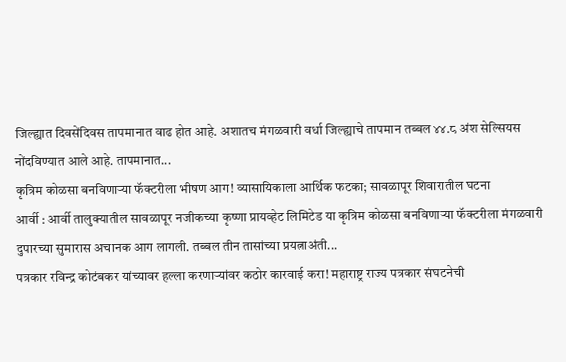जिल्ह्यात दिवसेंदिवस तापमानात वाढ होत आहे. अशातच मंगळवारी वर्धा जिल्ह्याचे तापमान तब्बल ४४.८ अंश सेल्सियस नोंदविण्यात आले आहे. तापमानात...
कृत्रिम कोळसा बनविणाऱ्या फॅक्टरीला भीषण आग! व्यासायिकाला आर्थिक फटका; सावळापूर शिवारातील घटना
आर्वी : आर्वी तालुक्यातील सावळापूर नजीकच्या कृष्णा प्रायव्हेट लिमिटेड या कृत्रिम कोळसा बनविणाऱ्या फॅक्टरीला मंगळवारी दुपारच्या सुमारास अचानक आग लागली. तब्बल तीन तासांच्या प्रयत्नाअंती...
पत्रकार रविन्द्र कोटंबकर यांच्यावर हल्ला करणाऱ्यांवर कठोर कारवाई करा! महाराष्ट्र राज्य पत्रकार संघटनेची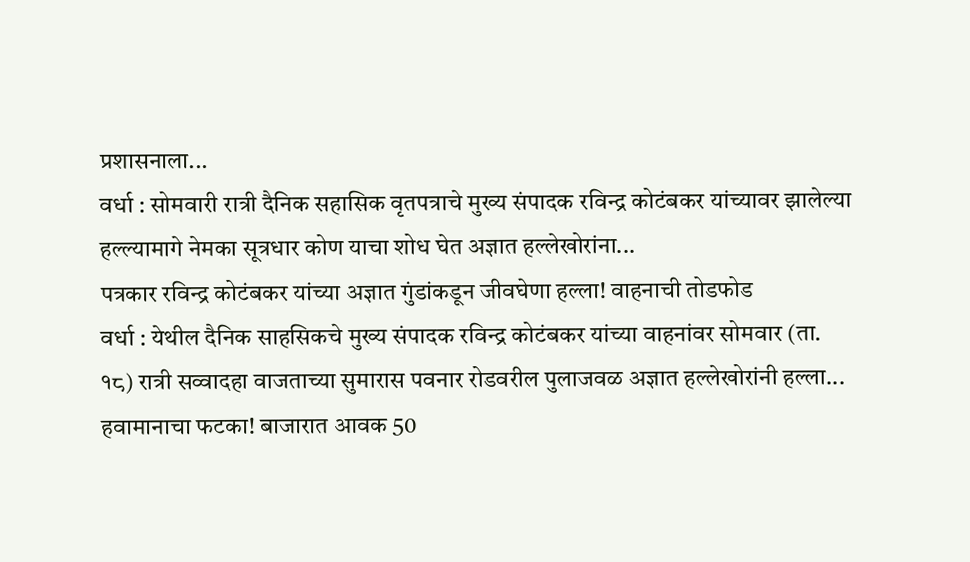प्रशासनाला...
वर्धा : सोमवारी रात्री दैनिक सहासिक वृतपत्राचे मुख्य संपादक रविन्द्र कोटंबकर यांच्यावर झालेल्या हल्ल्यामागे नेमका सूत्रधार कोण याचा शोध घेत अज्ञात हल्लेखोरांना...
पत्रकार रविन्द्र कोटंबकर यांच्या अज्ञात गुंडांकडून जीवघेणा हल्ला! वाहनाची तोडफोड
वर्धा : येथील दैनिक साहसिकचे मुख्य संपादक रविन्द्र कोटंबकर यांच्या वाहनांवर सोमवार (ता. १८) रात्री सव्वादहा वाजताच्या सुमारास पवनार रोडवरील पुलाजवळ अज्ञात हल्लेखोरांनी हल्ला...
हवामानाचा फटका! बाजारात आवक 50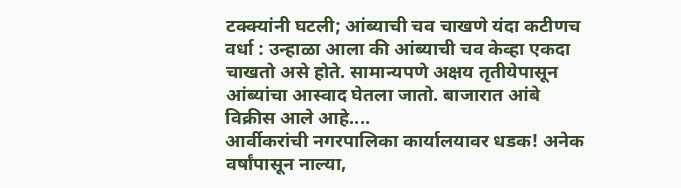टक्क्यांनी घटली; आंब्याची चव चाखणे यंदा कटीणच
वर्धा : उन्हाळा आला की आंब्याची चव केव्हा एकदा चाखतो असे होते. सामान्यपणे अक्षय तृतीयेपासून आंब्यांचा आस्वाद घेतला जातो. बाजारात आंबे विक्रीस आले आहे....
आर्वीकरांची नगरपालिका कार्यालयावर धडक! अनेक वर्षांपासून नाल्या,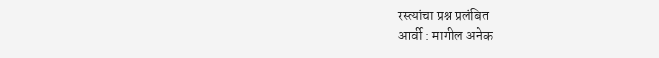रस्त्यांचा प्रश्न प्रलंबित
आर्वी : मागील अनेक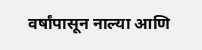वर्षांपासून नाल्या आणि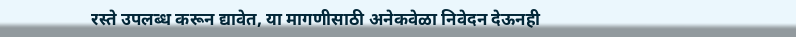रस्ते उपलब्ध करून द्यावेत, या मागणीसाठी अनेकवेळा निवेदन देऊनही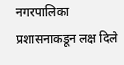नगरपालिका प्रशासनाकडून लक्ष दिले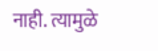नाही. त्यामुळे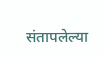संतापलेल्या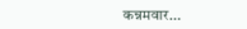कन्नमवार...